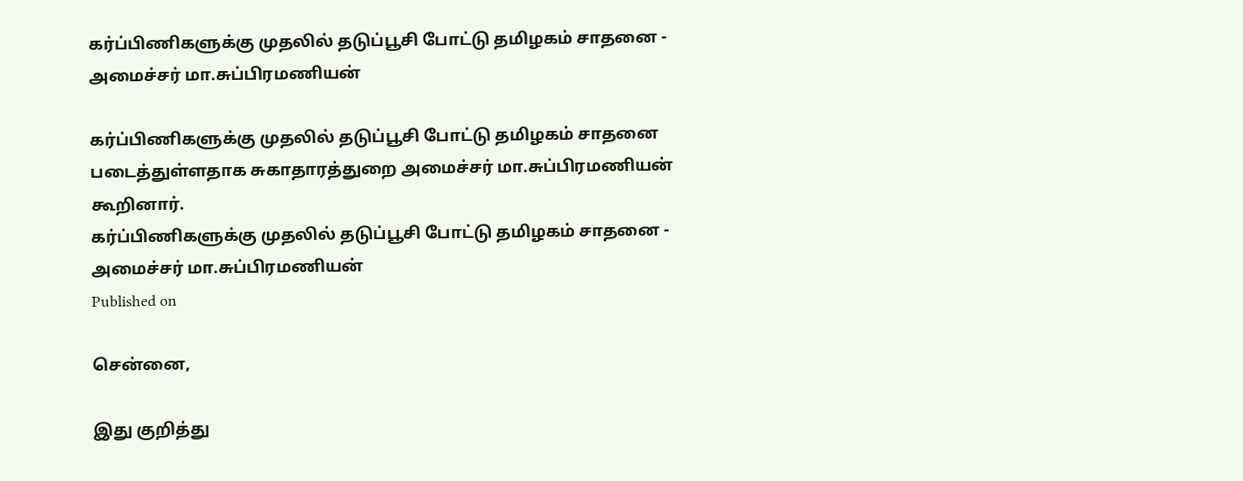கர்ப்பிணிகளுக்கு முதலில் தடுப்பூசி போட்டு தமிழகம் சாதனை - அமைச்சர் மா.சுப்பிரமணியன்

கர்ப்பிணிகளுக்கு முதலில் தடுப்பூசி போட்டு தமிழகம் சாதனை படைத்துள்ளதாக சுகாதாரத்துறை அமைச்சர் மா.சுப்பிரமணியன் கூறினார்.
கர்ப்பிணிகளுக்கு முதலில் தடுப்பூசி போட்டு தமிழகம் சாதனை - அமைச்சர் மா.சுப்பிரமணியன்
Published on

சென்னை,

இது குறித்து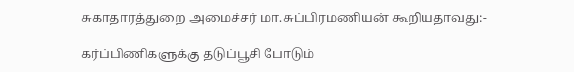சுகாதாரத்துறை அமைச்சர் மா.சுப்பிரமணியன் கூறியதாவது:-

கர்ப்பிணிகளுக்கு தடுப்பூசி போடும்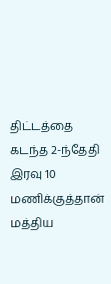திட்டத்தை கடந்த 2-ந்தேதி இரவு 10 மணிக்குத்தான் மத்திய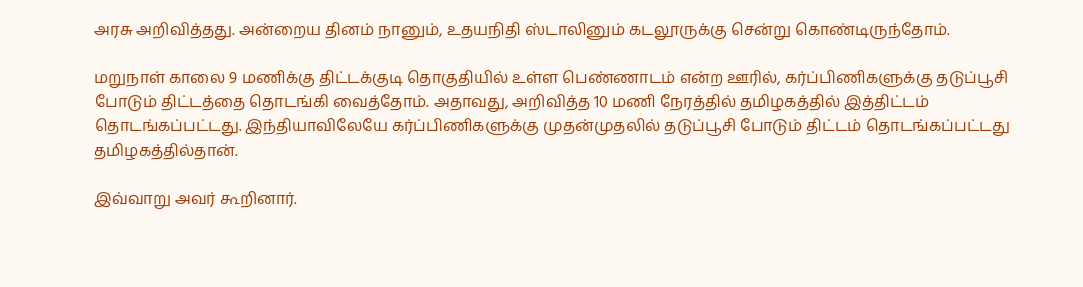அரசு அறிவித்தது. அன்றைய தினம் நானும், உதயநிதி ஸ்டாலினும் கடலூருக்கு சென்று கொண்டிருந்தோம்.

மறுநாள் காலை 9 மணிக்கு திட்டக்குடி தொகுதியில் உள்ள பெண்ணாடம் என்ற ஊரில், கர்ப்பிணிகளுக்கு தடுப்பூசி போடும் திட்டத்தை தொடங்கி வைத்தோம். அதாவது, அறிவித்த 10 மணி நேரத்தில் தமிழகத்தில் இத்திட்டம் தொடங்கப்பட்டது. இந்தியாவிலேயே கர்ப்பிணிகளுக்கு முதன்முதலில் தடுப்பூசி போடும் திட்டம் தொடங்கப்பட்டது தமிழகத்தில்தான்.

இவ்வாறு அவர் கூறினார்.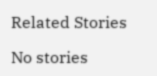Related Stories

No stories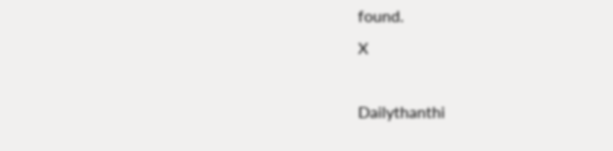found.
X

Dailythanthi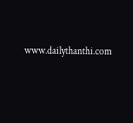www.dailythanthi.com